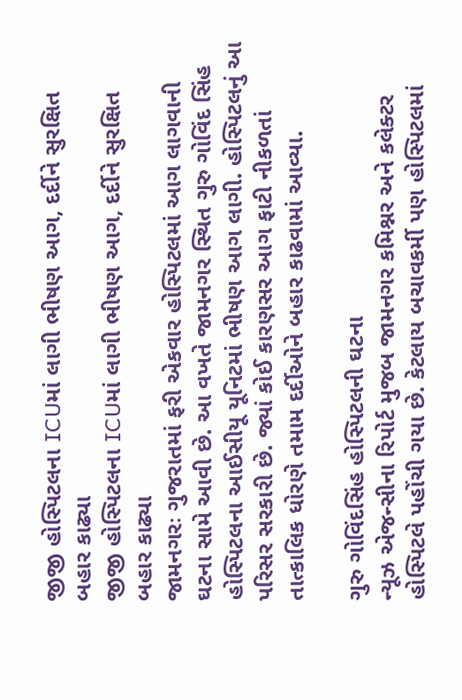જીજી હોસ્પિટલના ICUમાં લાગી ભીષણ આગ, દર્દીને સુરક્ષિત બહાર કાઢ્યા
જીજી હોસ્પિટલના ICUમાં લાગી ભીષણ આગ, દર્દીને સુરક્ષિત બહાર કાઢ્યા
જામનગરઃ ગુજરાતમાં ફરી એકવાર હોસ્પિટલમાં આગ લાગવાની ઘટના સામે આવી છે. આ વખતે જામનગર સ્થિત ગુરુ ગોવિંદ સિંહ હોસ્પિટલના આઈસીયૂ યૂનિટમાં ભીષણ આગ લાગી. હોસ્પિટલનું આ પરિસર સરકારી છે. જ્યાં કોઈ કારણસર આગ ફાટી નીકળતાં તાત્કાલિક ધોરણે તમામ દર્દીઓને બહાર કાઢવામાં આવ્યા.

ગુરુ ગોવિંદસિંહ હોસ્પિટલની ઘટના
ન્યૂઝ એજન્સીના રિપોર્ટ મુજબ જામનગર કમિશ્નર અને કલેક્ટર હોસ્પિટલે પહોંચી ગયા છે. કેટલાય બચાવકર્મી પણ હોસ્પિટલમાં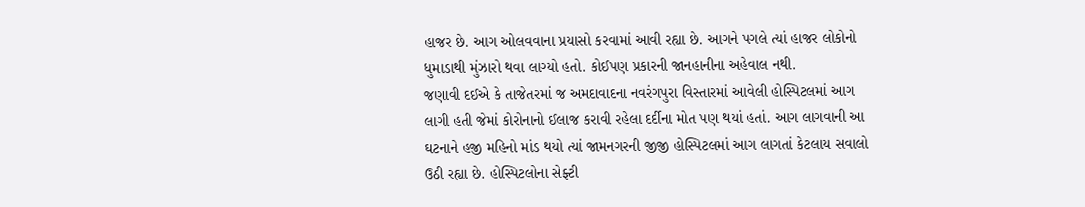હાજર છે. આગ ઓલવવાના પ્રયાસો કરવામાં આવી રહ્યા છે. આગને પગલે ત્યાં હાજર લોકોનો ધુમાડાથી મુંઝારો થવા લાગ્યો હતો. કોઈપણ પ્રકારની જાનહાનીના અહેવાલ નથી.
જણાવી દઈએ કે તાજેતરમાં જ અમદાવાદના નવરંગપુરા વિસ્તારમાં આવેલી હોસ્પિટલમાં આગ લાગી હતી જેમાં કોરોનાનો ઈલાજ કરાવી રહેલા દર્દીના મોત પણ થયાં હતાં. આગ લાગવાની આ ઘટનાને હજી મહિનો માંડ થયો ત્યાં જામનગરની જીજી હોસ્પિટલમાં આગ લાગતાં કેટલાય સવાલો ઉઠી રહ્યા છે. હોસ્પિટલોના સેફ્ટી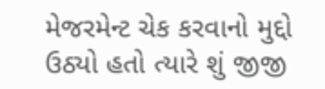મેજરમેન્ટ ચેક કરવાનો મુદ્દો ઉઠ્યો હતો ત્યારે શું જીજી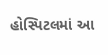હોસ્પિટલમાં આ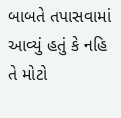બાબતે તપાસવામાં આવ્યું હતું કે નહિ તે મોટો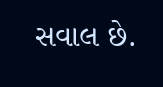સવાલ છે.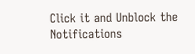Click it and Unblock the Notifications